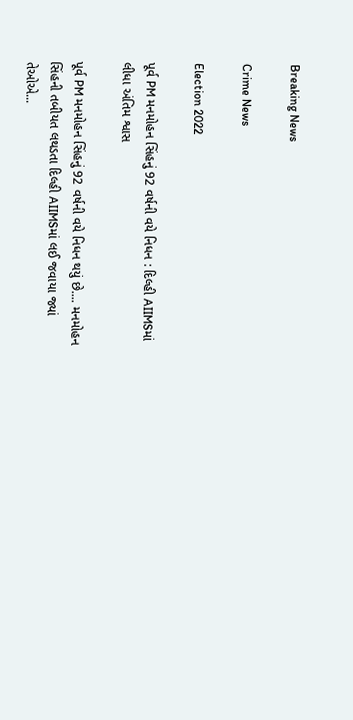Breaking News

Crime News

Election 2022

પૂર્વ PM મનમોહન સિંહનું 92 વર્ષની વયે નિધન : દિલ્હી AIIMSમાં લીધા અંતિમ શ્વાસ

પૂર્વ PM મનમોહન સિંહનું 92 વર્ષની વયે નિધન થયું છે.... મનમોહન સિંહની તબીયત લથડતા દિલ્હી AIIMSમાં લઈ જવાયા જ્યાં તેઓએ...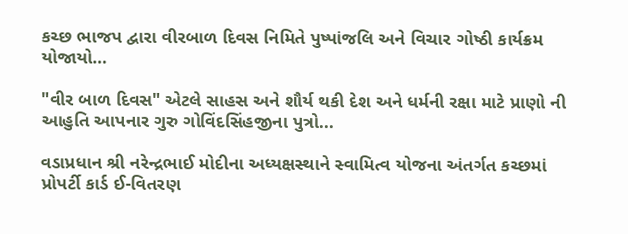કચ્છ ભાજપ દ્વારા વીરબાળ દિવસ નિમિતે પુષ્પાંજલિ અને વિચાર ગોષ્ઠી કાર્યક્રમ યોજાયો…

"વીર બાળ દિવસ" એટલે સાહસ અને શૌર્ય થકી દેશ અને ધર્મની રક્ષા માટે પ્રાણો ની આહુતિ આપનાર ગુરુ ગોવિંદસિંહજીના પુત્રો...

વડાપ્રધાન શ્રી નરેન્દ્રભાઈ મોદીના અધ્યક્ષસ્થાને સ્વામિત્વ યોજના અંતર્ગત કચ્છમાં પ્રોપર્ટી કાર્ડ ઈ-વિતરણ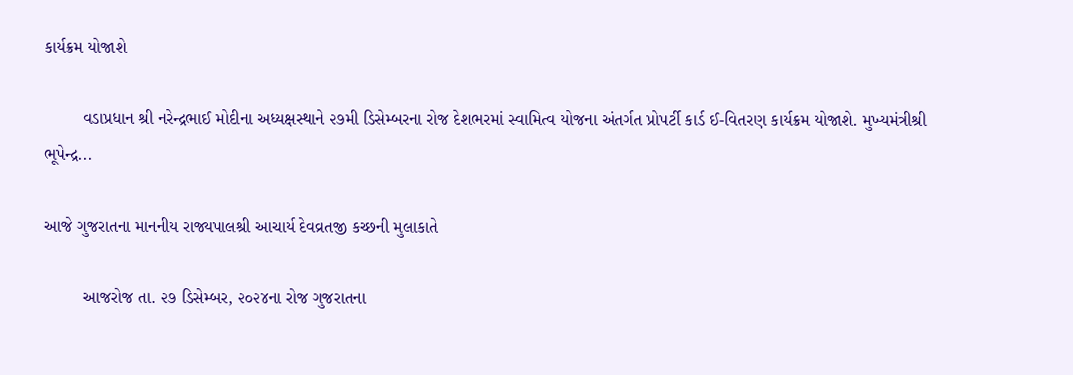કાર્યક્રમ યોજાશે

        વડાપ્રધાન શ્રી નરેન્દ્રભાઈ મોદીના અધ્યક્ષસ્થાને ૨૭મી ડિસેમ્બરના રોજ દેશભરમાં સ્વામિત્વ યોજના અંતર્ગત પ્રોપર્ટી કાર્ડ ઈ-વિતરણ કાર્યક્રમ યોજાશે. મુખ્યમંત્રીશ્રી ભૂપેન્દ્ર...

આજે ગુજરાતના માનનીય રાજ્યપાલશ્રી આચાર્ય દેવવ્રતજી કચ્છની મુલાકાતે

        આજરોજ તા. ૨૭ ડિસેમ્બર, ૨૦૨૪ના રોજ ગુજરાતના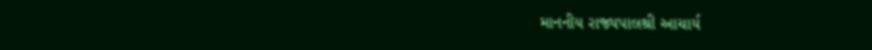માનનીય રાજ્યપાલશ્રી આચાર્ય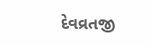દેવવ્રતજી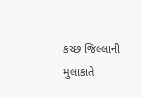કચ્છ જિલ્લાની મુલાકાતે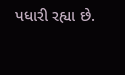પધારી રહ્યા છે.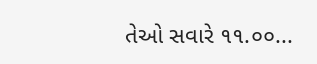તેઓ સવારે ૧૧.૦૦...